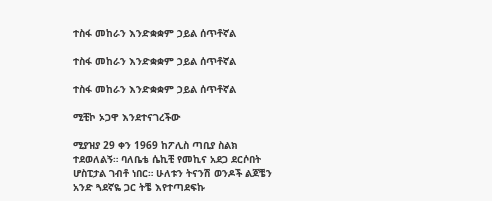ተስፋ መከራን እንድቋቋም ኃይል ሰጥቶኛል

ተስፋ መከራን እንድቋቋም ኃይል ሰጥቶኛል

ተስፋ መከራን እንድቋቋም ኃይል ሰጥቶኛል

ሚቺኮ ኦጋዋ እንደተናገረችው

ሚያዝያ 29 ቀን 1969 ከፖሊስ ጣቢያ ስልክ ተደወለልኝ። ባለቤቴ ሴኪቺ የመኪና አደጋ ደርሶበት ሆስፒታል ገብቶ ነበር። ሁለቱን ትናንሽ ወንዶች ልጆቼን አንድ ጓደኛዬ ጋር ትቼ እየተጣደፍኩ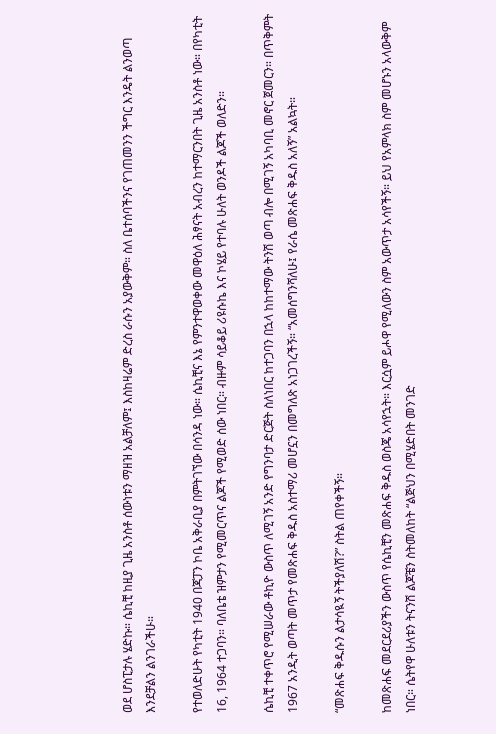ወደ ሆስፒታሉ ሄድኩ። ሴኪቺ ከዚያ ጊዜ አንስቶ ሰውነቱን ማዘዝ አልቻለም፤ እስከዛሬም ድረስ ራሱን አያውቅም። ስለ ቤተሰባችንና የገጠመንን ችግር እንዴት ልንወጣ እንደቻልን ልንገራችሁ።

የተወለድሁት የካቲት 1940 በጃፓን ኮቤ አቅራቢያ በምትገኘው በሳንዳ ነው። ሴኪቺና እኔ የምንተዋወቀው መዋዕለ ሕፃናት አብረን ከተማርንበት ጊዜ አንስቶ ነው። በየካቲት 16, 1964 ተጋባን። ባለቤቴ ዝምታን የሚመርጥና ልጆች የሚወድ ሰው ነበር። ብዙም ሳይቆይ ሪዩሱኬ እና ኮሄይ የተባሉ ሁለት ወንዶች ልጆች ወለድን።

ሴኪቺ ተቀጥሮ የሚሠራው ቶኪዮ ውስጥ ለሚገኝ አንድ የግንባታ ድርጅት ስለነበር ከተጋባን በኋላ ከከተማው ትንሽ ወጣ ብሎ በሚገኝ አካባቢ መኖር ጀመርን። በጥቅምት 1967 አንዲት ወጣት መጥታ የመጽሐፍ ቅዱስ አስተማሪ መሆኗን በመግለጽ አነጋገረችኝ። “አመሰግንሻለሁ፤ የራሴ መጽሐፍ ቅዱስ አለኝ” አልኳት።

“መጽሐፍ ቅዱሱን ልታሳዪኝ ትችያለሽ?” ስትል ጠየቀችኝ።

ከመጽሐፍ መደርደሪያችን ውስጥ የሴኪቺን መጽሐፍ ቅዱስ ወስጄ አሳየኋት። እርሷም ይሖዋ የሚለውን ስም አውጥታ አሳየችኝ። ይህ የአምላክ ስም መሆኑን አላውቅም ነበር። ሴትየዋ ሁለቱን ትናንሽ ልጆቼን ስትመለከት “ልጅህን በሚሄድበት መንገድ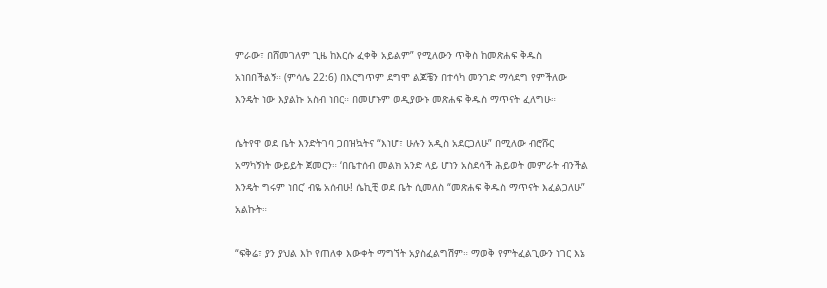ምራው፣ በሸመገለም ጊዜ ከእርሱ ፈቀቅ አይልም” የሚለውን ጥቅስ ከመጽሐፍ ቅዱስ አነበበችልኝ። (ምሳሌ 22:6) በእርግጥም ደግሞ ልጆቼን በተሳካ መንገድ ማሳደግ የምችለው እንዴት ነው እያልኩ አስብ ነበር። በመሆኑም ወዲያውኑ መጽሐፍ ቅዱስ ማጥናት ፈለግሁ።

ሴትየዋ ወደ ቤት እንድትገባ ጋበዝኳትና “እነሆ፣ ሁሉን አዲስ አደርጋለሁ” በሚለው ብሮሹር አማካኝነት ውይይት ጀመርን። ‘በቤተሰብ መልክ አንድ ላይ ሆነን አስደሳች ሕይወት መምራት ብንችል እንዴት ግሩም ነበር’ ብዬ አሰብሁ! ሴኪቺ ወደ ቤት ሲመለስ “መጽሐፍ ቅዱስ ማጥናት እፈልጋለሁ” አልኩት።

“ፍቅሬ፣ ያን ያህል እኮ የጠለቀ እውቀት ማግኘት አያስፈልግሽም። ማወቅ የምትፈልጊውን ነገር እኔ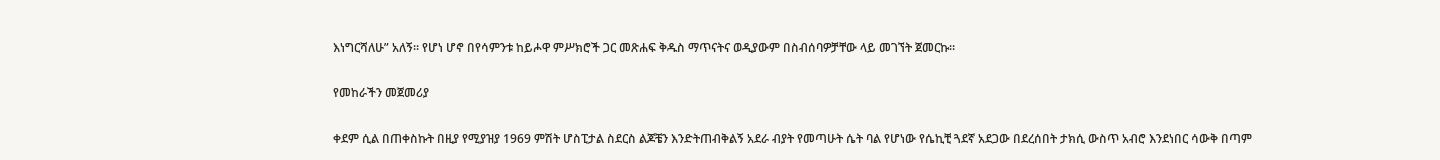እነግርሻለሁ” አለኝ። የሆነ ሆኖ በየሳምንቱ ከይሖዋ ምሥክሮች ጋር መጽሐፍ ቅዱስ ማጥናትና ወዲያውም በስብሰባዎቻቸው ላይ መገኘት ጀመርኩ።

የመከራችን መጀመሪያ

ቀደም ሲል በጠቀስኩት በዚያ የሚያዝያ 1969 ምሽት ሆስፒታል ስደርስ ልጆቼን እንድትጠብቅልኝ አደራ ብያት የመጣሁት ሴት ባል የሆነው የሴኪቺ ጓደኛ አደጋው በደረሰበት ታክሲ ውስጥ አብሮ እንደነበር ሳውቅ በጣም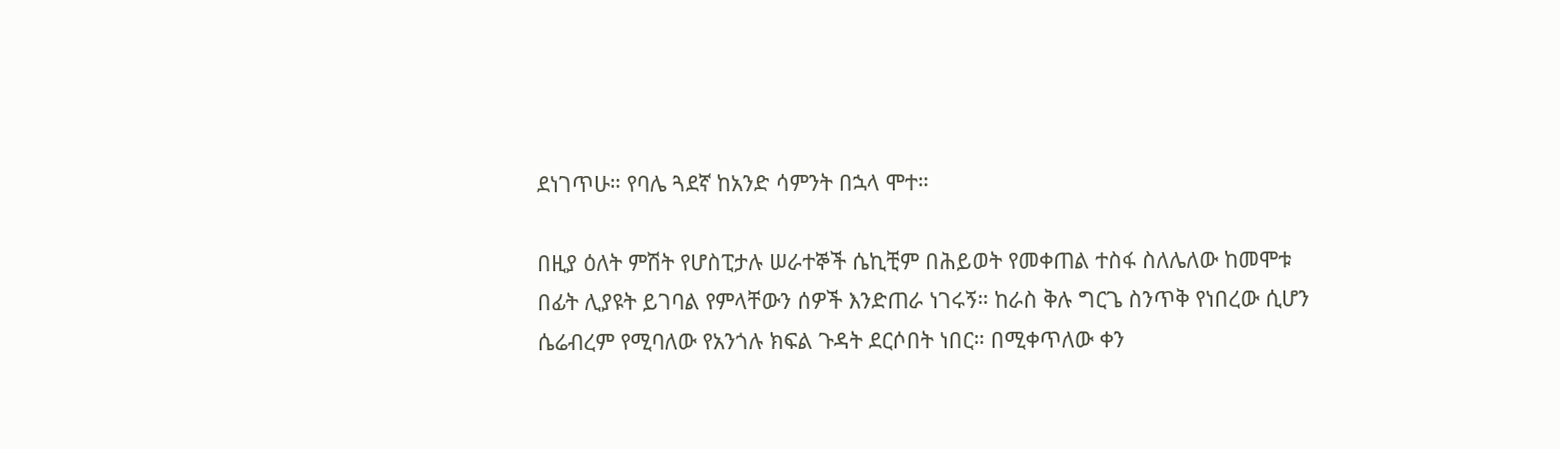ደነገጥሁ። የባሌ ጓደኛ ከአንድ ሳምንት በኋላ ሞተ።

በዚያ ዕለት ምሽት የሆስፒታሉ ሠራተኞች ሴኪቺም በሕይወት የመቀጠል ተስፋ ስለሌለው ከመሞቱ በፊት ሊያዩት ይገባል የምላቸውን ሰዎች እንድጠራ ነገሩኝ። ከራስ ቅሉ ግርጌ ስንጥቅ የነበረው ሲሆን ሴሬብረም የሚባለው የአንጎሉ ክፍል ጉዳት ደርሶበት ነበር። በሚቀጥለው ቀን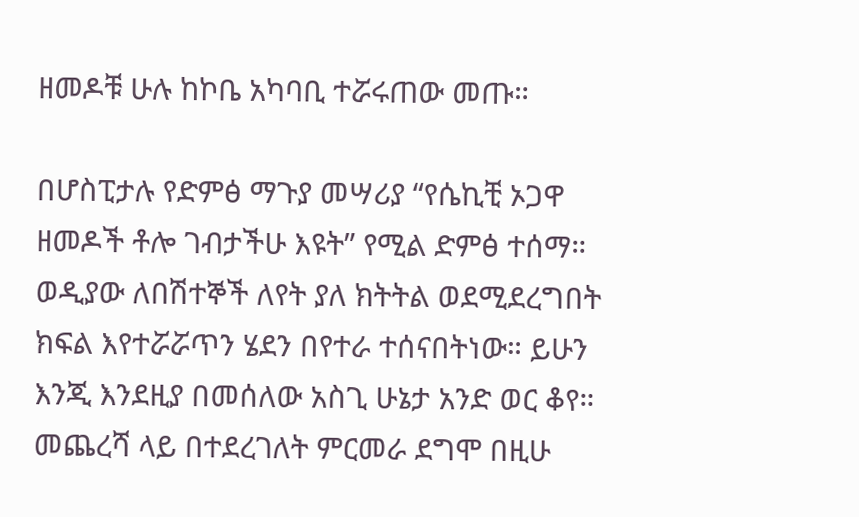ዘመዶቹ ሁሉ ከኮቤ አካባቢ ተሯሩጠው መጡ።

በሆስፒታሉ የድምፅ ማጉያ መሣሪያ “የሴኪቺ ኦጋዋ ዘመዶች ቶሎ ገብታችሁ እዩት” የሚል ድምፅ ተሰማ። ወዲያው ለበሽተኞች ለየት ያለ ክትትል ወደሚደረግበት ክፍል እየተሯሯጥን ሄደን በየተራ ተሰናበትነው። ይሁን እንጂ እንደዚያ በመሰለው አስጊ ሁኔታ አንድ ወር ቆየ። መጨረሻ ላይ በተደረገለት ምርመራ ደግሞ በዚሁ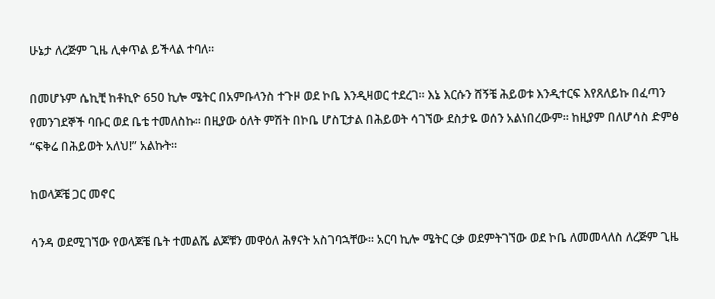ሁኔታ ለረጅም ጊዜ ሊቀጥል ይችላል ተባለ።

በመሆኑም ሴኪቺ ከቶኪዮ 650 ኪሎ ሜትር በአምቡላንስ ተጉዞ ወደ ኮቤ እንዲዛወር ተደረገ። እኔ እርሱን ሸኝቼ ሕይወቱ እንዲተርፍ እየጸለይኩ በፈጣን የመንገደኞች ባቡር ወደ ቤቴ ተመለስኩ። በዚያው ዕለት ምሽት በኮቤ ሆስፒታል በሕይወት ሳገኘው ደስታዬ ወሰን አልነበረውም። ከዚያም በለሆሳስ ድምፅ “ፍቅሬ በሕይወት አለህ!” አልኩት።

ከወላጆቼ ጋር መኖር

ሳንዳ ወደሚገኘው የወላጆቼ ቤት ተመልሼ ልጆቹን መዋዕለ ሕፃናት አስገባኋቸው። አርባ ኪሎ ሜትር ርቃ ወደምትገኘው ወደ ኮቤ ለመመላለስ ለረጅም ጊዜ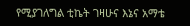የሚያገለግል ቲኬት ገዛሁና እኔና አማቴ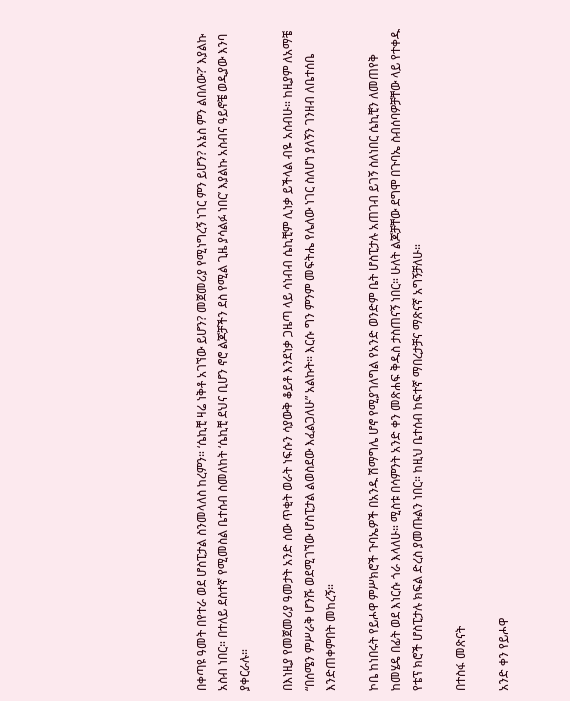በቀጣዩ ዓመት በየተራ ወደ ሆስፒታል ስንመላለስ ከረምን። ‘ሴኪቺ ዛሬ ነቅቶ አገኘው ይሆን? መጀመሪያ የሚነግረኝ ነገር ምን ይሆን? እኔስ ምን ልበለው?’ እያልኩ አስብ ነበር። በተለይ ደስተኛ የሚመስል ቤተሰብ ስመለከት ‘ሴኪቺ ደህና ቢሆን ኖሮ ልጆቻችን ደስ የሚል ጊዜ ያሳልፉ ነበር’ እያልኩ አስብና ዓይኖቼ ወዲያው እንባ ያቀርራሉ።

በእነዚያ የመጀመሪያ ዓመታት አንድ ሰው ጥቂት ወራት ነፍሱን ሳያውቅ ቆይቶ እንደነቃ ጋዜጣ ላይ ሳነብብ ሴኪቺም ሊነቃ ይችላል ብዬ አሰብሁ። ከዚያም ለአማቼ “በሰሜን ምሥራቅ ሆንሹ ወደሚገኘው ሆስፒታል ልወስደው እፈልጋለሁ” አልኩት። እርሱ ግን ምንም መፍትሔ የሌለው ነገር ስለሆነ ያለኝን ገንዘብ ለቤተሰቤ እንድጠቀምበት መከረኝ።

ኮቤ ከነበሩት የይሖዋ ምሥክሮች ጉባኤዎች በአንዱ ሽማግሌ ሆኖ የሚያገለግል የአንድ ወንድም ቤት ሆስፒታሉ አጠገብ ይገኝ ስለነበር ሴኪቺን ለመጠየቅ ከመሄዴ በፊት ወደ እነርሱ ጎራ እላለሁ። ሚስቱ በሳምንት አንድ ቀን መጽሐፍ ቅዱስ ታስጠናኝ ነበር። ሁለት ልጆቻቸው ደግሞ በጉባኤ ስብሰባዎቻቸው ላይ የተቀዱ የቴፕ ክሮች ሆስፒታሉ ክፍል ድረስ ያመጡልን ነበር። ከዚህ ቤተሰብ ከፍተኛ ማበረታቻና ማጽናኛ አግኝቻለሁ።

በተስፋ መጽናት

አንድ ቀን የይሖዋ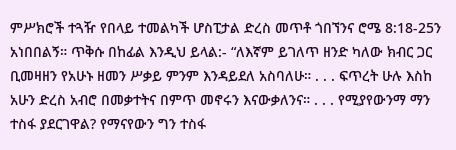ምሥክሮች ተጓዥ የበላይ ተመልካች ሆስፒታል ድረስ መጥቶ ጎበኘንና ሮሜ 8:18-25ን አነበበልኝ። ጥቅሱ በከፊል እንዲህ ይላል:- “ለእኛም ይገለጥ ዘንድ ካለው ክብር ጋር ቢመዛዘን የአሁኑ ዘመን ሥቃይ ምንም እንዳይደለ አስባለሁ። . . . ፍጥረት ሁሉ እስከ አሁን ድረስ አብሮ በመቃተትና በምጥ መኖሩን እናውቃለንና። . . . የሚያየውንማ ማን ተስፋ ያደርገዋል? የማናየውን ግን ተስፋ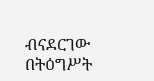ብናደርገው በትዕግሥት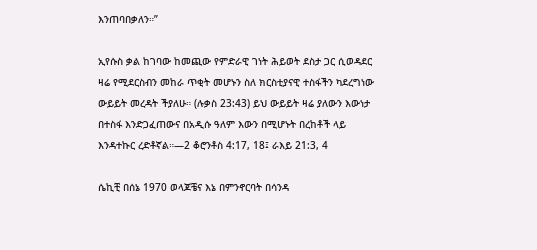እንጠባበቃለን።”

ኢየሱስ ቃል ከገባው ከመጪው የምድራዊ ገነት ሕይወት ደስታ ጋር ሲወዳደር ዛሬ የሚደርስብን መከራ ጥቂት መሆኑን ስለ ክርስቲያናዊ ተስፋችን ካደረግነው ውይይት መረዳት ችያለሁ። (ሉቃስ 23:43) ይህ ውይይት ዛሬ ያለውን እውነታ በተስፋ እንድጋፈጠውና በአዲሱ ዓለም እውን በሚሆኑት በረከቶች ላይ እንዳተኩር ረድቶኛል።—2 ቆሮንቶስ 4:17, 18፤ ራእይ 21:3, 4

ሴኪቺ በሰኔ 1970 ወላጆቼና እኔ በምንኖርባት በሳንዳ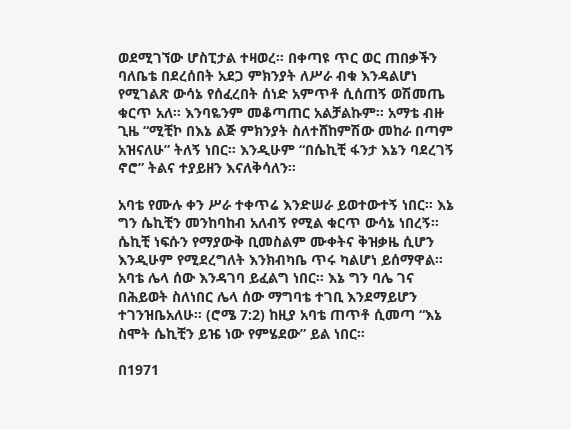ወደሚገኘው ሆስፒታል ተዛወረ። በቀጣዩ ጥር ወር ጠበቃችን ባለቤቴ በደረሰበት አደጋ ምክንያት ለሥራ ብቁ እንዳልሆነ የሚገልጽ ውሳኔ የሰፈረበት ሰነድ አምጥቶ ሲሰጠኝ ወሽመጤ ቁርጥ አለ። እንባዬንም መቆጣጠር አልቻልኩም። አማቴ ብዙ ጊዜ “ሚቺኮ በእኔ ልጅ ምክንያት ስለተሸከምሽው መከራ በጣም አዝናለሁ” ትለኝ ነበር። እንዲሁም “በሴኪቺ ፋንታ እኔን ባደረገኝ ኖሮ” ትልና ተያይዘን እናለቅሳለን።

አባቴ የሙሉ ቀን ሥራ ተቀጥሬ እንድሠራ ይወተውተኝ ነበር። እኔ ግን ሴኪቺን መንከባከብ አለብኝ የሚል ቁርጥ ውሳኔ ነበረኝ። ሴኪቺ ነፍሱን የማያውቅ ቢመስልም ሙቀትና ቅዝቃዜ ሲሆን እንዲሁም የሚደረግለት እንክብካቤ ጥሩ ካልሆነ ይሰማዋል። አባቴ ሌላ ሰው እንዳገባ ይፈልግ ነበር። እኔ ግን ባሌ ገና በሕይወት ስለነበር ሌላ ሰው ማግባቴ ተገቢ እንደማይሆን ተገንዝቤአለሁ። (ሮሜ 7:2) ከዚያ አባቴ ጠጥቶ ሲመጣ “እኔ ስሞት ሴኪቺን ይዤ ነው የምሄደው” ይል ነበር።

በ1971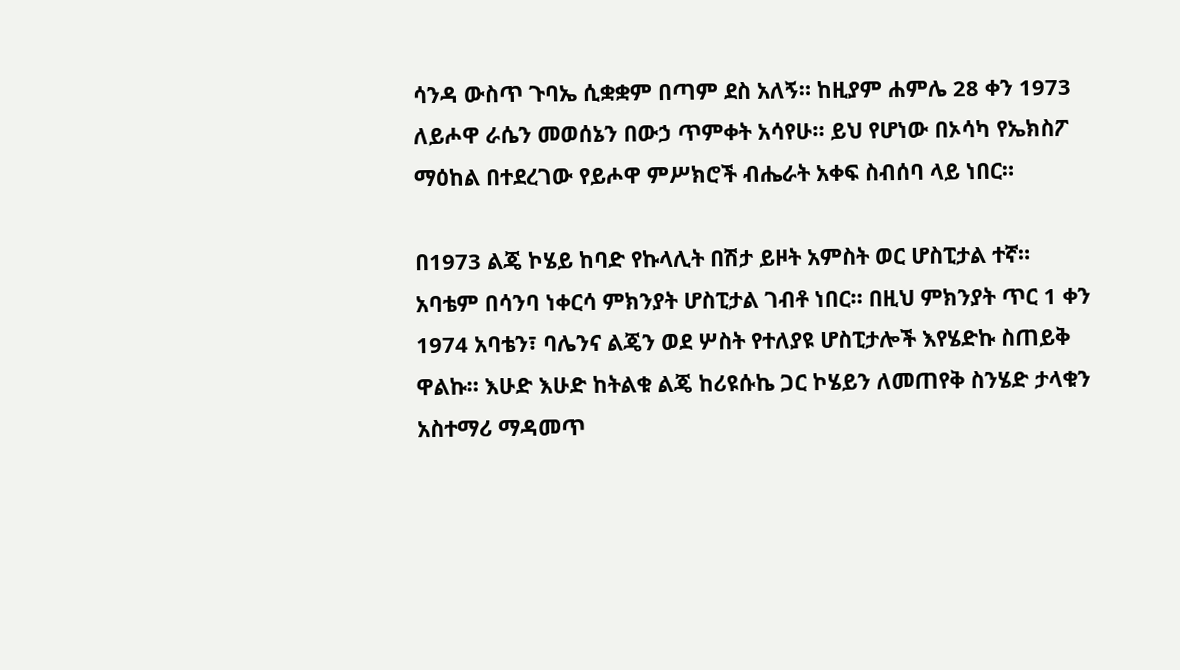ሳንዳ ውስጥ ጉባኤ ሲቋቋም በጣም ደስ አለኝ። ከዚያም ሐምሌ 28 ቀን 1973 ለይሖዋ ራሴን መወሰኔን በውኃ ጥምቀት አሳየሁ። ይህ የሆነው በኦሳካ የኤክስፖ ማዕከል በተደረገው የይሖዋ ምሥክሮች ብሔራት አቀፍ ስብሰባ ላይ ነበር።

በ1973 ልጄ ኮሄይ ከባድ የኩላሊት በሽታ ይዞት አምስት ወር ሆስፒታል ተኛ። አባቴም በሳንባ ነቀርሳ ምክንያት ሆስፒታል ገብቶ ነበር። በዚህ ምክንያት ጥር 1 ቀን 1974 አባቴን፣ ባሌንና ልጄን ወደ ሦስት የተለያዩ ሆስፒታሎች እየሄድኩ ስጠይቅ ዋልኩ። እሁድ እሁድ ከትልቁ ልጄ ከሪዩሱኬ ጋር ኮሄይን ለመጠየቅ ስንሄድ ታላቁን አስተማሪ ማዳመጥ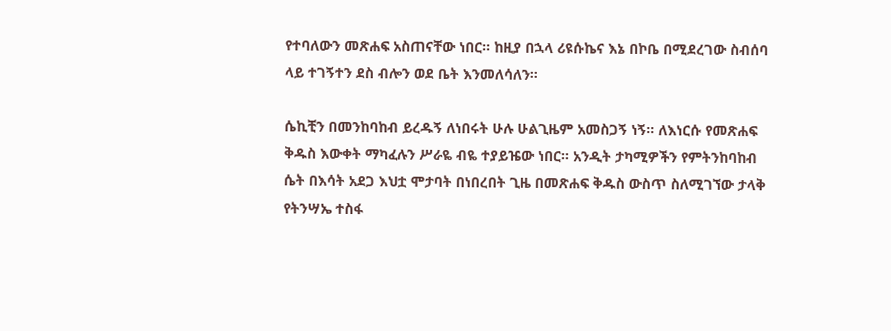የተባለውን መጽሐፍ አስጠናቸው ነበር። ከዚያ በኋላ ሪዩሱኬና እኔ በኮቤ በሚደረገው ስብሰባ ላይ ተገኝተን ደስ ብሎን ወደ ቤት እንመለሳለን።

ሴኪቺን በመንከባከብ ይረዱኝ ለነበሩት ሁሉ ሁልጊዜም አመስጋኝ ነኝ። ለእነርሱ የመጽሐፍ ቅዱስ እውቀት ማካፈሉን ሥራዬ ብዬ ተያይዤው ነበር። አንዲት ታካሚዎችን የምትንከባከብ ሴት በእሳት አደጋ እህቷ ሞታባት በነበረበት ጊዜ በመጽሐፍ ቅዱስ ውስጥ ስለሚገኘው ታላቅ የትንሣኤ ተስፋ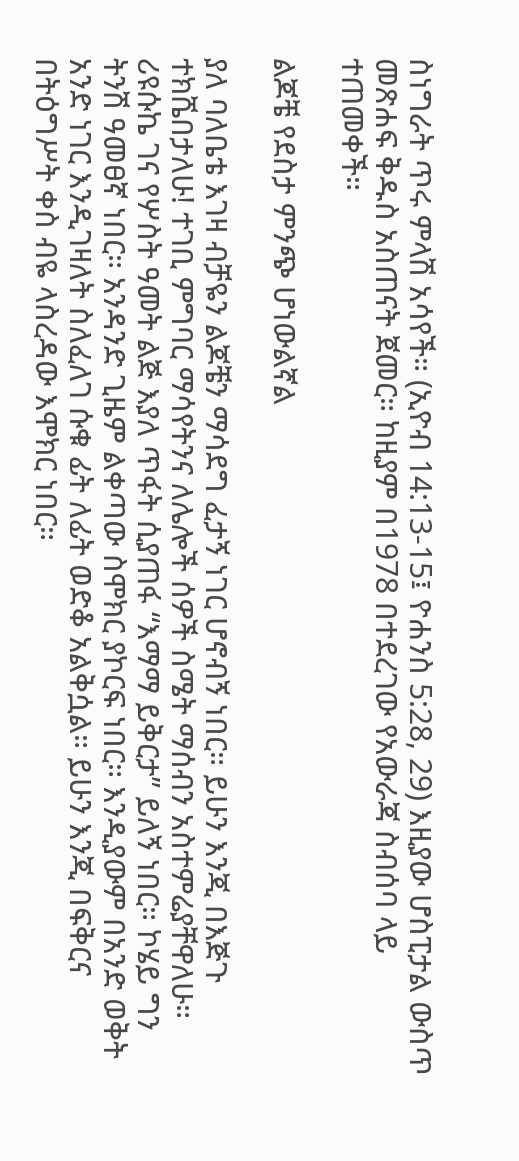ስነግራት ጥሩ ምላሽ አሳየች። (ኢዮብ 14:13-15፤ ዮሐንስ 5:28, 29) እዚያው ሆስፒታል ውስጥ መጽሐፍ ቅዱስ አስጠናት ጀመር። ከዚያም በ1978 በተደረገው የአውራጃ ስብሰባ ላይ ተጠመቀች።

ልጆቼ የደስታ ምንጭ ሆነውልኛል

ያለ ባለቤቴ እገዛ ብቻዬን ልጆቼን ማሳደግ ፈታኝ ነገር ሆኖብኝ ነበር። ይሁን እንጂ በእጅጉ ተክሼበታለሁ! ተገቢ ምግባር ማሳየትንና ለሌሎች ሰዎች ስሜት ማሰብን አስተምሬያቸዋለሁ። ሪዩሱኬ ገና የሦስት ዓመት ልጅ እያለ ጥፋት ሲያጠፋ “እማማ ይቅርታ” ይለኝ ነበር። ኮሄይ ግን ትንሽ ዓመፀኛ ነበር። አንዳንድ ጊዜም ልቀጣው ስሞክር ያኮርፍ ነበር። እንዲያውም በአንድ ወቅት አንድ ነገር እንዲገዛለት ስለፈለገ ሱቁ ፊት ለፊት ወድቆ አልቅሷል። ይሁን እንጂ በፍቅርና በትዕግሥት ቀስ ብዬ ላስረዳው እሞክር ነበር።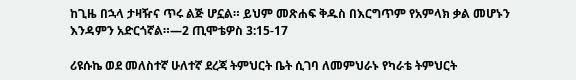ከጊዜ በኋላ ታዛዥና ጥሩ ልጅ ሆኗል። ይህም መጽሐፍ ቅዱስ በእርግጥም የአምላክ ቃል መሆኑን እንዳምን አድርጎኛል።—2 ጢሞቴዎስ 3:15-17

ሪዩሱኬ ወደ መለስተኛ ሁለተኛ ደረጃ ትምህርት ቤት ሲገባ ለመምህራኑ የካራቴ ትምህርት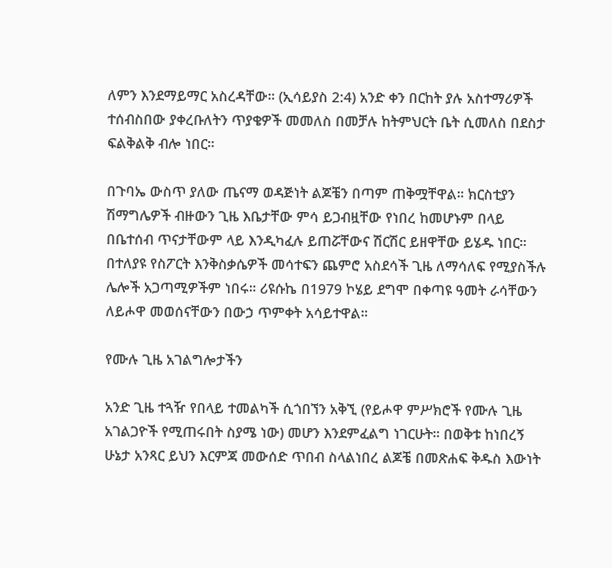ለምን እንደማይማር አስረዳቸው። (ኢሳይያስ 2:4) አንድ ቀን በርከት ያሉ አስተማሪዎች ተሰብስበው ያቀረቡለትን ጥያቄዎች መመለስ በመቻሉ ከትምህርት ቤት ሲመለስ በደስታ ፍልቅልቅ ብሎ ነበር።

በጉባኤ ውስጥ ያለው ጤናማ ወዳጅነት ልጆቼን በጣም ጠቅሟቸዋል። ክርስቲያን ሽማግሌዎች ብዙውን ጊዜ እቤታቸው ምሳ ይጋብዟቸው የነበረ ከመሆኑም በላይ በቤተሰብ ጥናታቸውም ላይ እንዲካፈሉ ይጠሯቸውና ሽርሽር ይዘዋቸው ይሄዱ ነበር። በተለያዩ የስፖርት እንቅስቃሴዎች መሳተፍን ጨምሮ አስደሳች ጊዜ ለማሳለፍ የሚያስችሉ ሌሎች አጋጣሚዎችም ነበሩ። ሪዩሱኬ በ1979 ኮሄይ ደግሞ በቀጣዩ ዓመት ራሳቸውን ለይሖዋ መወሰናቸውን በውኃ ጥምቀት አሳይተዋል።

የሙሉ ጊዜ አገልግሎታችን

አንድ ጊዜ ተጓዥ የበላይ ተመልካች ሲጎበኘን አቅኚ (የይሖዋ ምሥክሮች የሙሉ ጊዜ አገልጋዮች የሚጠሩበት ስያሜ ነው) መሆን እንደምፈልግ ነገርሁት። በወቅቱ ከነበረኝ ሁኔታ አንጻር ይህን እርምጃ መውሰድ ጥበብ ስላልነበረ ልጆቼ በመጽሐፍ ቅዱስ እውነት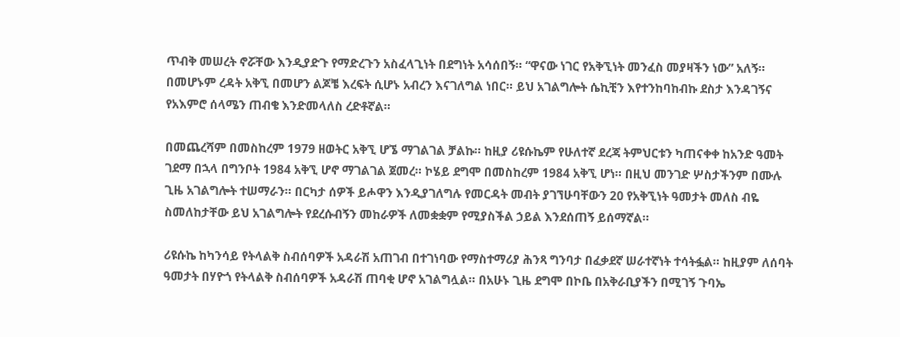ጥብቅ መሠረት ኖሯቸው እንዲያድጉ የማድረጉን አስፈላጊነት በደግነት አሳሰበኝ። “ዋናው ነገር የአቅኚነት መንፈስ መያዛችን ነው” አለኝ። በመሆኑም ረዳት አቅኚ በመሆን ልጆቼ እረፍት ሲሆኑ አብረን እናገለግል ነበር። ይህ አገልግሎት ሴኪቺን እየተንከባከብኩ ደስታ እንዳገኝና የአእምሮ ሰላሜን ጠብቄ እንድመላለስ ረድቶኛል።

በመጨረሻም በመስከረም 1979 ዘወትር አቅኚ ሆኜ ማገልገል ቻልኩ። ከዚያ ሪዩሱኬም የሁለተኛ ደረጃ ትምህርቱን ካጠናቀቀ ከአንድ ዓመት ገደማ በኋላ በግንቦት 1984 አቅኚ ሆኖ ማገልገል ጀመረ። ኮሄይ ደግሞ በመስከረም 1984 አቅኚ ሆነ። በዚህ መንገድ ሦስታችንም በሙሉ ጊዜ አገልግሎት ተሠማራን። በርካታ ሰዎች ይሖዋን እንዲያገለግሉ የመርዳት መብት ያገኘሁባቸውን 20 የአቅኚነት ዓመታት መለስ ብዬ ስመለከታቸው ይህ አገልግሎት የደረሱብኝን መከራዎች ለመቋቋም የሚያስችል ኃይል እንደሰጠኝ ይሰማኛል።

ሪዩሱኬ ከካንሳይ የትላልቅ ስብሰባዎች አዳራሽ አጠገብ በተገነባው የማስተማሪያ ሕንጻ ግንባታ በፈቃደኛ ሠራተኛነት ተሳትፏል። ከዚያም ለሰባት ዓመታት በሃዮጎ የትላልቅ ስብሰባዎች አዳራሽ ጠባቂ ሆኖ አገልግሏል። በአሁኑ ጊዜ ደግሞ በኮቤ በአቅራቢያችን በሚገኝ ጉባኤ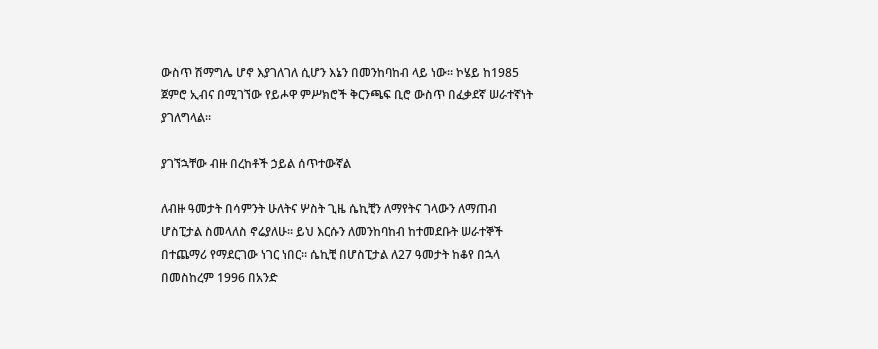ውስጥ ሽማግሌ ሆኖ እያገለገለ ሲሆን እኔን በመንከባከብ ላይ ነው። ኮሄይ ከ1985 ጀምሮ ኢብና በሚገኘው የይሖዋ ምሥክሮች ቅርንጫፍ ቢሮ ውስጥ በፈቃደኛ ሠራተኛነት ያገለግላል።

ያገኘኋቸው ብዙ በረከቶች ኃይል ሰጥተውኛል

ለብዙ ዓመታት በሳምንት ሁለትና ሦስት ጊዜ ሴኪቺን ለማየትና ገላውን ለማጠብ ሆስፒታል ስመላለስ ኖሬያለሁ። ይህ እርሱን ለመንከባከብ ከተመደቡት ሠራተኞች በተጨማሪ የማደርገው ነገር ነበር። ሴኪቺ በሆስፒታል ለ27 ዓመታት ከቆየ በኋላ በመስከረም 1996 በአንድ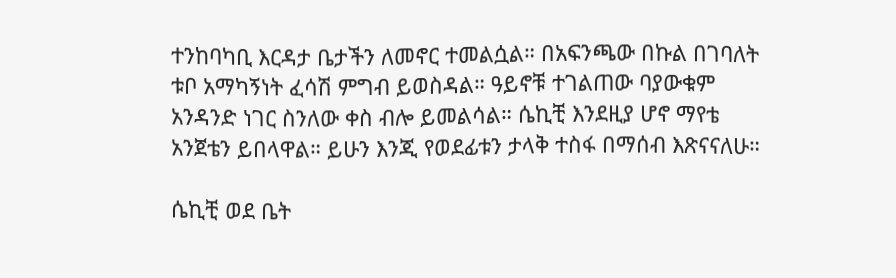ተንከባካቢ እርዳታ ቤታችን ለመኖር ተመልሷል። በአፍንጫው በኩል በገባለት ቱቦ አማካኝነት ፈሳሽ ምግብ ይወስዳል። ዓይኖቹ ተገልጠው ባያውቁም አንዳንድ ነገር ስንለው ቀስ ብሎ ይመልሳል። ሴኪቺ እንደዚያ ሆኖ ማየቴ አንጀቴን ይበላዋል። ይሁን እንጂ የወደፊቱን ታላቅ ተስፋ በማሰብ እጽናናለሁ።

ሴኪቺ ወደ ቤት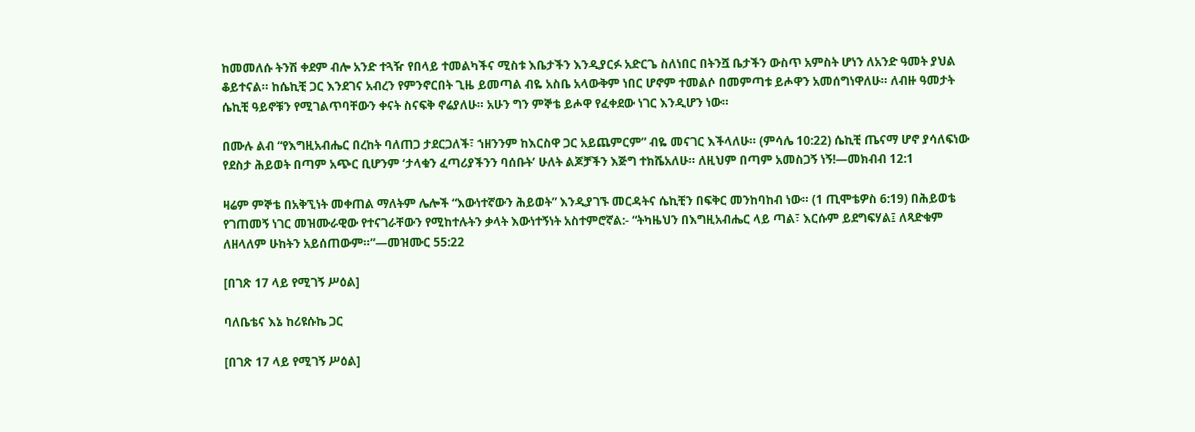ከመመለሱ ትንሽ ቀደም ብሎ አንድ ተጓዥ የበላይ ተመልካችና ሚስቱ እቤታችን እንዲያርፉ አድርጌ ስለነበር በትንሿ ቤታችን ውስጥ አምስት ሆነን ለአንድ ዓመት ያህል ቆይተናል። ከሴኪቺ ጋር እንደገና አብረን የምንኖርበት ጊዜ ይመጣል ብዬ አስቤ አላውቅም ነበር ሆኖም ተመልሶ በመምጣቱ ይሖዋን አመሰግነዋለሁ። ለብዙ ዓመታት ሴኪቺ ዓይኖቹን የሚገልጥባቸውን ቀናት ስናፍቅ ኖሬያለሁ። አሁን ግን ምኞቴ ይሖዋ የፈቀደው ነገር እንዲሆን ነው።

በሙሉ ልብ “የእግዚአብሔር በረከት ባለጠጋ ታደርጋለች፣ ኀዘንንም ከእርስዋ ጋር አይጨምርም” ብዬ መናገር እችላለሁ። (ምሳሌ 10:22) ሴኪቺ ጤናማ ሆኖ ያሳለፍነው የደስታ ሕይወት በጣም አጭር ቢሆንም ‘ታላቁን ፈጣሪያችንን ባሰቡት’ ሁለት ልጆቻችን እጅግ ተክሼአለሁ። ለዚህም በጣም አመስጋኝ ነኝ!—መክብብ 12:1

ዛሬም ምኞቴ በአቅኚነት መቀጠል ማለትም ሌሎች “እውነተኛውን ሕይወት” እንዲያገኙ መርዳትና ሴኪቺን በፍቅር መንከባከብ ነው። (1 ጢሞቴዎስ 6:19) በሕይወቴ የገጠመኝ ነገር መዝሙራዊው የተናገራቸውን የሚከተሉትን ቃላት እውነተኝነት አስተምሮኛል:- “ትካዜህን በእግዚአብሔር ላይ ጣል፣ እርሱም ይደግፍሃል፤ ለጻድቁም ለዘላለም ሁከትን አይሰጠውም።”—መዝሙር 55:22

[በገጽ 17 ላይ የሚገኝ ሥዕል]

ባለቤቴና እኔ ከሪዩሱኬ ጋር

[በገጽ 17 ላይ የሚገኝ ሥዕል]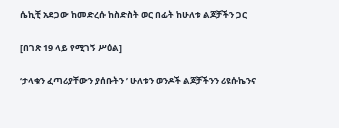ሴኪቺ አደጋው ከመድረሱ ከስድስት ወር በፊት ከሁለቱ ልጆቻችን ጋር

[በገጽ 19 ላይ የሚገኝ ሥዕል]

‘ታላቁን ፈጣሪያቸውን ያሰቡትን ’ ሁለቱን ወንዶች ልጆቻችንን ሪዩሱኬንና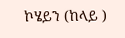ኮሄይን (ከላይ )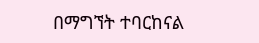በማግኘት ተባርከናል